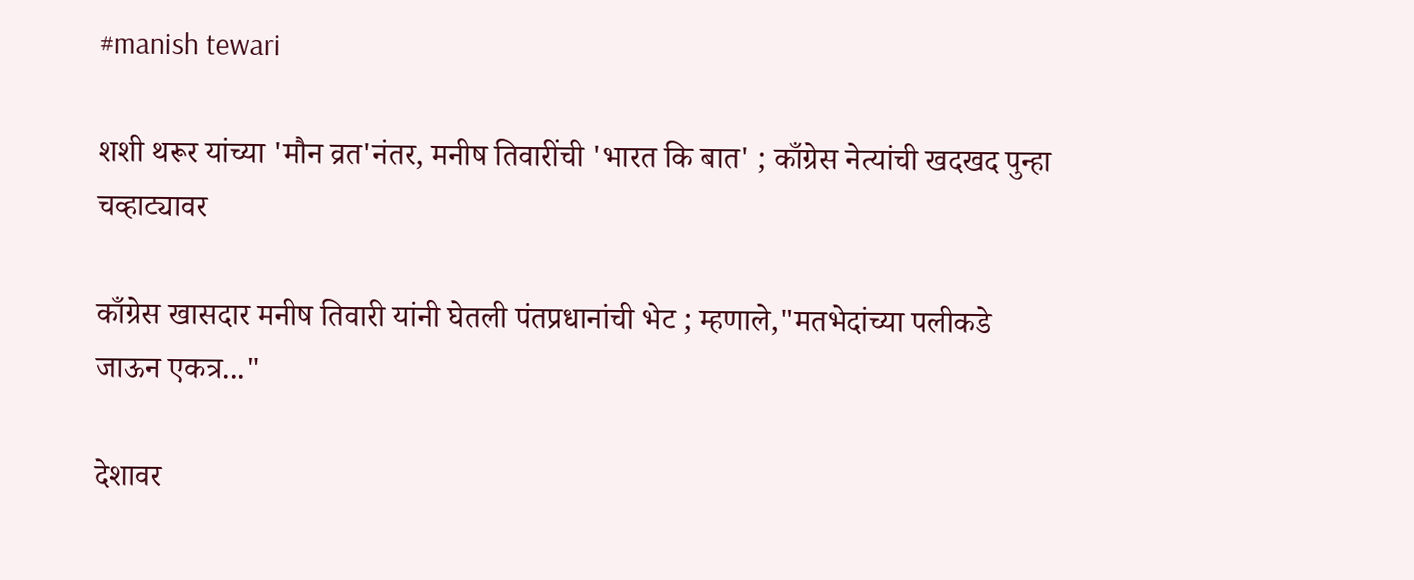#manish tewari

शशी थरूर यांच्या 'मौन व्रत'नंतर, मनीष तिवारींची 'भारत कि बात' ; काँग्रेस नेत्यांची खदखद पुन्हा चव्हाट्यावर

काँग्रेस खासदार मनीष तिवारी यांनी घेतली पंतप्रधानांची भेट ; म्हणाले,"मतभेदांच्या पलीकडे जाऊन एकत्र..."

देशावर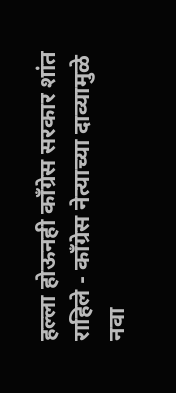हल्ला होऊनही कॉंग्रेस सरकार शांत राहिले - कॉंग्रेस नेत्याच्या दाव्यामुळे नवा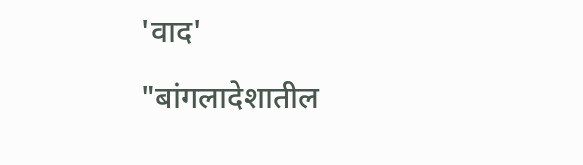'वाद'

"बांगलादेशातील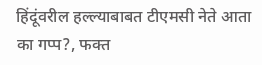हिंदूंवरील हल्ल्याबाबत टीएमसी नेते आता का गप्प?, फक्त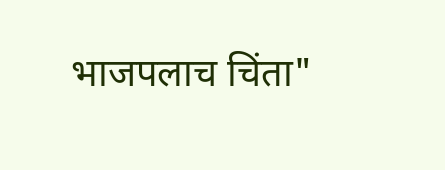भाजपलाच चिंता"